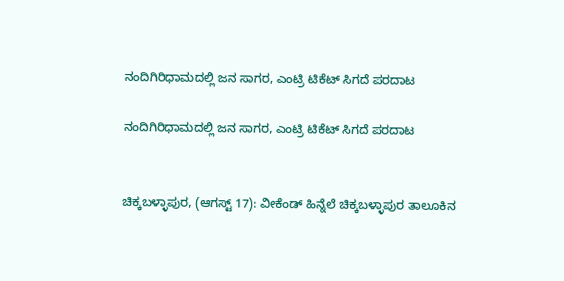ನಂದಿಗಿರಿಧಾಮದಲ್ಲಿ ಜನ ಸಾಗರ, ಎಂಟ್ರಿ ಟಿಕೆಟ್ ಸಿಗದೆ ಪರದಾಟ

ನಂದಿಗಿರಿಧಾಮದಲ್ಲಿ ಜನ ಸಾಗರ, ಎಂಟ್ರಿ ಟಿಕೆಟ್ ಸಿಗದೆ ಪರದಾಟ


ಚಿಕ್ಕಬಳ್ಳಾಪುರ, (ಆಗಸ್ಟ್ 17): ವೀಕೆಂಡ್ ಹಿನ್ನೆಲೆ ಚಿಕ್ಕಬಳ್ಳಾಪುರ ತಾಲೂಕಿನ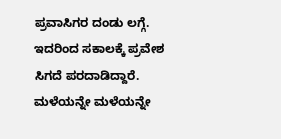ಪ್ರವಾಸಿಗರ ದಂಡು ಲಗ್ಗೆ. ಇದರಿಂದ ಸಕಾಲಕ್ಕೆ ಪ್ರವೇಶ ಸಿಗದೆ ಪರದಾಡಿದ್ದಾರೆ. ಮಳೆಯನ್ನೇ ಮಳೆಯನ್ನೇ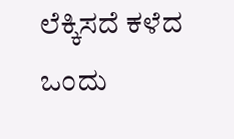ಲೆಕ್ಕಿಸದೆ ಕಳೆದ ಒಂದು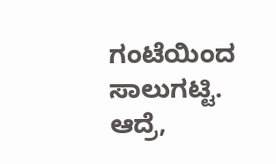ಗಂಟೆಯಿಂದ ಸಾಲುಗಟ್ಟಿ. ಆದ್ರೆ,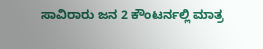ಸಾವಿರಾರು ಜನ 2 ಕೌಂಟರ್ನಲ್ಲಿ ಮಾತ್ರ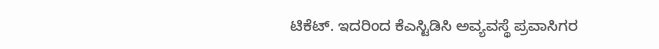ಟಿಕೆಟ್‌. ಇದರಿಂದ ಕೆಎಸ್ಟಿಡಿಸಿ ಅವ್ಯವಸ್ಥೆ ಪ್ರವಾಸಿಗರ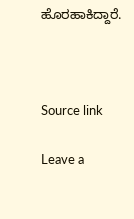ಹೊರಹಾಕಿದ್ದಾರೆ.



Source link

Leave a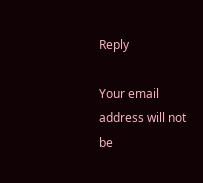Reply

Your email address will not be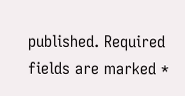published. Required fields are marked *